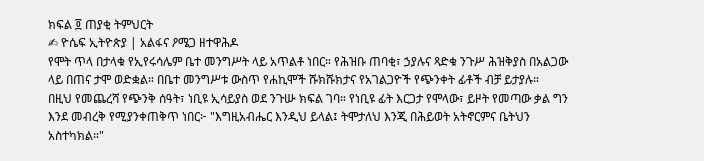ክፍል ፬ ጠያቂ ትምህርት
✍ ዮሴፍ ኢትዮጵያ | አልፋና ዖሜጋ ዘተዋሕዶ
የሞት ጥላ በታላቁ የኢየሩሳሌም ቤተ መንግሥት ላይ አጥልቶ ነበር። የሕዝቡ ጠባቂ፣ ኃያሉና ጻድቁ ንጉሥ ሕዝቅያስ በአልጋው ላይ በጠና ታሞ ወድቋል። በቤተ መንግሥቱ ውስጥ የሐኪሞች ሹክሹክታና የአገልጋዮች የጭንቀት ፊቶች ብቻ ይታያሉ።
በዚህ የመጨረሻ የጭንቅ ሰዓት፣ ነቢዩ ኢሳይያስ ወደ ንጉሡ ክፍል ገባ። የነቢዩ ፊት እርጋታ የሞላው፣ ይዞት የመጣው ቃል ግን እንደ መብረቅ የሚያንቀጠቅጥ ነበር፦ "እግዚአብሔር እንዲህ ይላል፤ ትሞታለህ እንጂ በሕይወት አትኖርምና ቤትህን አስተካክል።"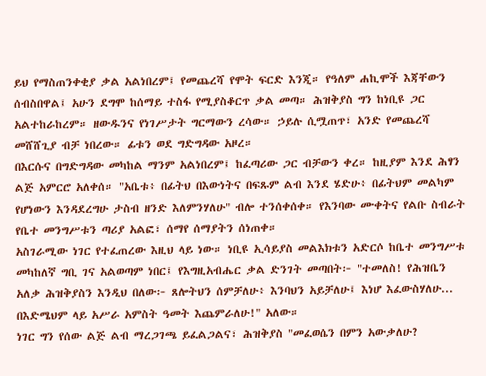ይህ የማስጠንቀቂያ ቃል አልነበረም፤ የመጨረሻ የሞት ፍርድ እንጂ። የዓለም ሐኪሞች እጃቸውን ሰብስበዋል፤ አሁን ደግሞ ከሰማይ ተስፋ የሚያስቆርጥ ቃል መጣ። ሕዝቅያስ ግን ከነቢዩ ጋር አልተከራከረም። ዘውዱንና የነገሥታት ግርማውን ረሳው። ኃይሉ ሲሟጠጥ፣ አንድ የመጨረሻ መሸሸጊያ ብቻ ነበረው። ፊቱን ወደ ግድግዳው አዞረ።
በእርሱና በግድግዳው መካከል ማንም አልነበረም፤ ከፈጣሪው ጋር ብቻውን ቀረ። ከዚያም እንደ ሕፃን ልጅ አምርሮ አለቀሰ። "አቤቱ፥ በፊትህ በእውነትና በፍጹም ልብ እንደ ሄድሁ፥ በፊትህም መልካም የሆነውን እንዳደረግሁ ታስብ ዘንድ እለምንሃለሁ" ብሎ ተንሰቀሰቀ። የእንባው ሙቀትና የልቡ ስብራት የቤተ መንግሥቱን ጣሪያ አልፎ፣ ሰማየ ሰማያትን ሰነጠቀ።
አስገራሚው ነገር የተፈጠረው እዚህ ላይ ነው። ነቢዩ ኢሳይያስ መልእክቱን አድርሶ ከቤተ መንግሥቱ መካከለኛ ግቢ ገና አልወጣም ነበር፤ የእግዚአብሔር ቃል ድንገት መጣበት፦ "ተመለስ! የሕዝቤን አለቃ ሕዝቅያስን እንዲህ በለው፦ ጸሎትህን ሰምቻለሁ፥ እንባህን አይቻለሁ፤ እነሆ እፈውስሃለሁ... በእድሜህም ላይ አሥራ አምስት ዓመት እጨምራለሁ!" አለው።
ነገር ግን የሰው ልጅ ልብ ማረጋገጫ ይፈልጋልና፣ ሕዝቅያስ "መፈወሴን በምን አውቃለሁ?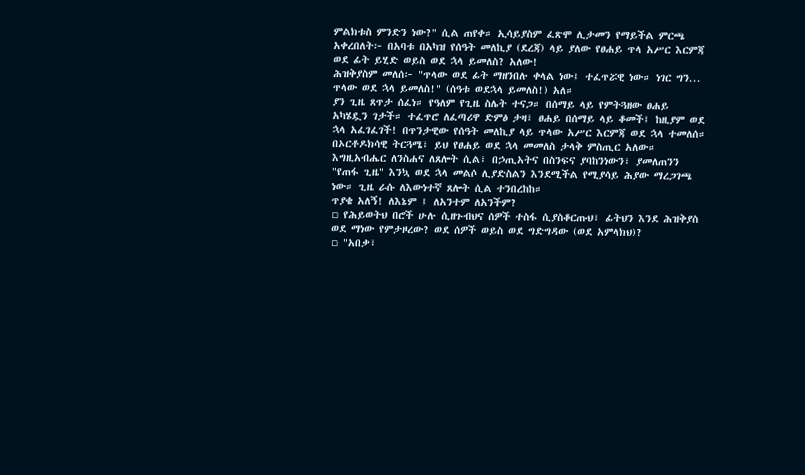ምልክቱስ ምንድን ነው?" ሲል ጠየቀ። ኢሳይያስም ፈጽሞ ሊታመን የማይችል ምርጫ አቀረበለት፦ በአባቱ በአካዝ የሰዓት መለኪያ (ደረጃ) ላይ ያለው የፀሐይ ጥላ አሥር እርምጃ ወደ ፊት ይሂድ ወይስ ወደ ኋላ ይመለስ? አለው!
ሕዝቅያስም መለሰ፦ "ጥላው ወደ ፊት ማዘንበሉ ቀላል ነው፤ ተፈጥሯዊ ነው። ነገር ግን... ጥላው ወደ ኋላ ይመለስ!" (ሰዓቱ ወደኋላ ይመለስ!) አለ።
ያን ጊዜ ጸጥታ ሰፈነ። የዓለም የጊዜ ስሌት ተናጋ። በሰማይ ላይ የምትጓዘው ፀሐይ አካሄዷን ገታች። ተፈጥሮ ለፈጣሪዋ ድምፅ ታዛ፣ ፀሐይ በሰማይ ላይ ቆመች፤ ከዚያም ወደ ኋላ አፈገፈገች! በጥንታዊው የሰዓት መለኪያ ላይ ጥላው አሥር እርምጃ ወደ ኋላ ተመለሰ።
በኦርቶዶክሳዊ ትርጓሜ፣ ይህ የፀሐይ ወደ ኋላ መመለስ ታላቅ ምስጢር አለው። እግዚአብሔር ለንስሐና ለጸሎት ሲል፣ በኃጢአትና በስንፍና ያባከንነውን፣ ያመለጠንን "የጠፋ ጊዜ" እንኳ ወደ ኋላ መልሶ ሊያድስልን እንደሚችል የሚያሳይ ሕያው ማረጋገጫ ነው። ጊዜ ራሱ ለእውነተኛ ጸሎት ሲል ተንበረከከ።
ጥያቄ አለኝ! ለእኔም ፤ ለአንተም ለአንችም?
▫ የሕይወትህ በሮች ሁሉ ሲዘጉብህና ሰዎች ተስፋ ሲያስቆርጡህ፣ ፊትህን እንደ ሕዝቅያስ ወደ ማነው የምታዞረው? ወደ ሰዎች ወይስ ወደ ግድግዳው (ወደ አምላክህ)?
▫ "አበቃ፣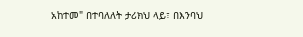አከተመ" በተባለለት ታሪክህ ላይ፣ በእንባህ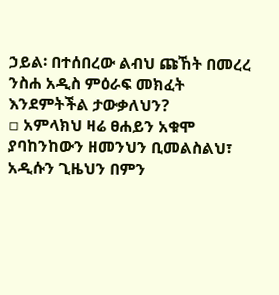ኃይል፡ በተሰበረው ልብህ ጩኸት በመረረ ንስሐ አዲስ ምዕራፍ መክፈት እንደምትችል ታውቃለህን?
▫ አምላክህ ዛሬ ፀሐይን አቁሞ ያባከንከውን ዘመንህን ቢመልስልህ፣ አዲሱን ጊዜህን በምን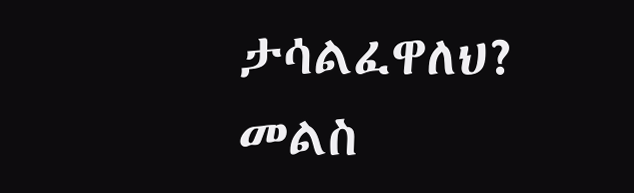ታሳልፈዋለህ? መልስ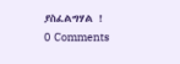ያስፈልግሃል !
0 Comments